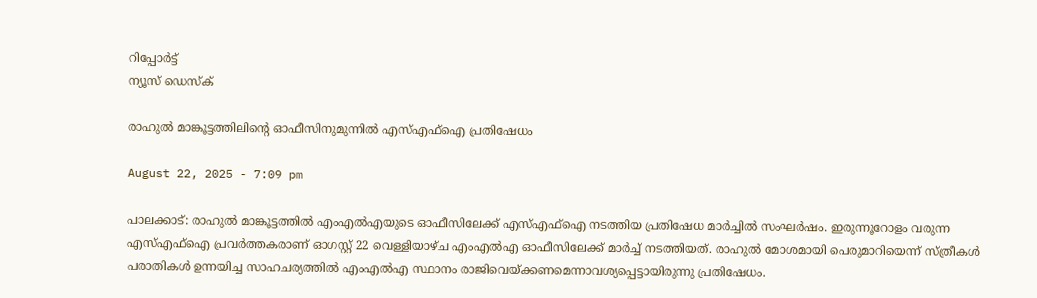റിപ്പോര്‍ട്ട്
ന്യൂസ് ഡെസ്ക്

രാഹുല്‍ മാങ്കൂട്ടത്തിലിന്റെ ഓഫീസിനുമുന്നില്‍ എസ്എഫ്‌ഐ പ്രതിഷേധം

August 22, 2025 - 7:09 pm

പാലക്കാട്: രാഹുല്‍ മാങ്കൂട്ടത്തില്‍ എംഎല്‍എയുടെ ഓഫീസിലേക്ക് എസ്എഫ്‌ഐ നടത്തിയ പ്രതിഷേധ മാര്‍ച്ചില്‍ സംഘര്‍ഷം. ഇരുന്നൂറോളം വരുന്ന എസ്എഫ്‌ഐ പ്രവര്‍ത്തകരാണ് ഓഗസ്റ്റ് 22 വെള്ളിയാഴ്ച എംഎല്‍എ ഓഫീസിലേക്ക് മാര്‍ച്ച് നടത്തിയത്. രാഹുല്‍ മോശമായി പെരുമാറിയെന്ന് സ്ത്രീകള്‍ പരാതികള്‍ ഉന്നയിച്ച സാഹചര്യത്തില്‍ എംഎല്‍എ സ്ഥാനം രാജിവെയ്ക്കണമെന്നാവശ്യപ്പെട്ടായിരുന്നു പ്രതിഷേധം.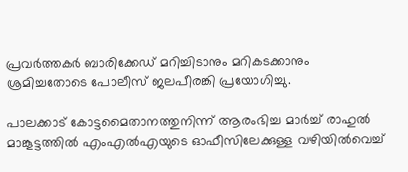പ്രവര്‍ത്തകര്‍ ബാരിക്കേഡ് മറിച്ചിടാനും മറികടക്കാനും ശ്രമിച്ചതോടെ പോലീസ് ജലപീരങ്കി പ്രയോഗിച്ചു.

പാലക്കാട് കോട്ടമൈതാനത്തുനിന്ന് ആരംഭിച്ച മാര്‍ച്ച് രാഹുല്‍ മാങ്കൂട്ടത്തില്‍ എംഎല്‍എയുടെ ഓഫീസിലേക്കുള്ള വഴിയില്‍വെച്ച്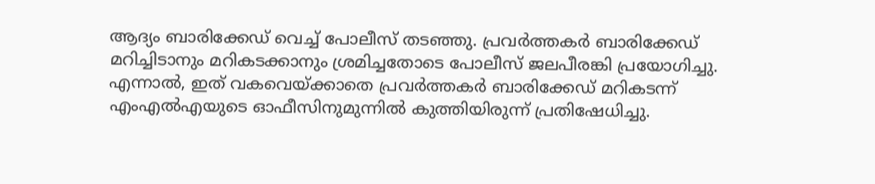ആദ്യം ബാരിക്കേഡ് വെച്ച് പോലീസ് തടഞ്ഞു. പ്രവര്‍ത്തകര്‍ ബാരിക്കേഡ് മറിച്ചിടാനും മറികടക്കാനും ശ്രമിച്ചതോടെ പോലീസ് ജലപീരങ്കി പ്രയോഗിച്ചു. എന്നാല്‍, ഇത് വകവെയ്ക്കാതെ പ്രവര്‍ത്തകര്‍ ബാരിക്കേഡ് മറികടന്ന് എംഎല്‍എയുടെ ഓഫീസിനുമുന്നില്‍ കുത്തിയിരുന്ന് പ്രതിഷേധിച്ചു.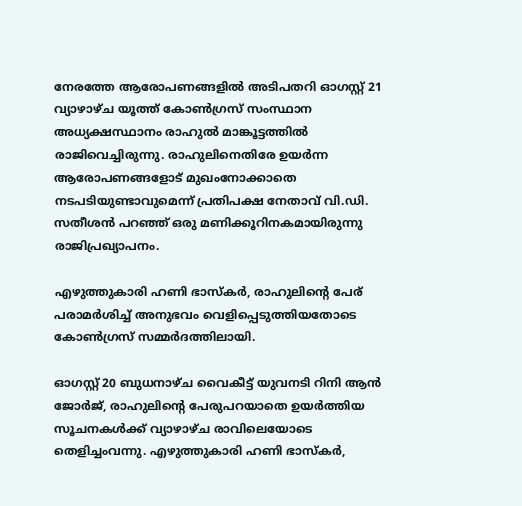നേരത്തേ ആരോപണങ്ങളില്‍ അടിപതറി ഓഗസ്റ്റ് 21 വ്യാഴാഴ്ച യൂത്ത് കോണ്‍ഗ്രസ് സംസ്ഥാന അധ്യക്ഷസ്ഥാനം രാഹുല്‍ മാങ്കൂട്ടത്തില്‍ രാജിവെച്ചിരുന്നു. രാഹുലിനെതിരേ ഉയര്‍ന്ന ആരോപണങ്ങളോട് മുഖംനോക്കാതെ നടപടിയുണ്ടാവുമെന്ന് പ്രതിപക്ഷ നേതാവ് വി.ഡി. സതീശന്‍ പറഞ്ഞ് ഒരു മണിക്കൂറിനകമായിരുന്നു രാജിപ്രഖ്യാപനം.

എഴുത്തുകാരി ഹണി ഭാസ്‌കര്‍, രാഹുലിന്റെ പേര് പരാമര്‍ശിച്ച് അനുഭവം വെളിപ്പെടുത്തിയതോടെ കോണ്‍ഗ്രസ് സമ്മര്‍ദത്തിലായി.

ഓഗസ്റ്റ് 20 ബുധനാഴ്ച വൈകീട്ട് യുവനടി റിനി ആന്‍ ജോര്‍ജ്, രാഹുലിന്റെ പേരുപറയാതെ ഉയര്‍ത്തിയ സൂചനകള്‍ക്ക് വ്യാഴാഴ്ച രാവിലെയോടെ തെളിച്ചംവന്നു. എഴുത്തുകാരി ഹണി ഭാസ്‌കര്‍,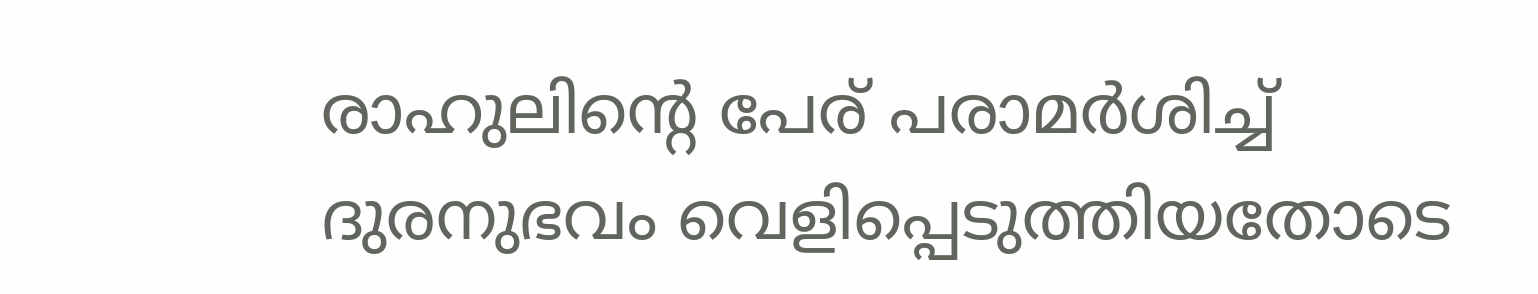രാഹുലിന്റെ പേര് പരാമര്‍ശിച്ച് ദുരനുഭവം വെളിപ്പെടുത്തിയതോടെ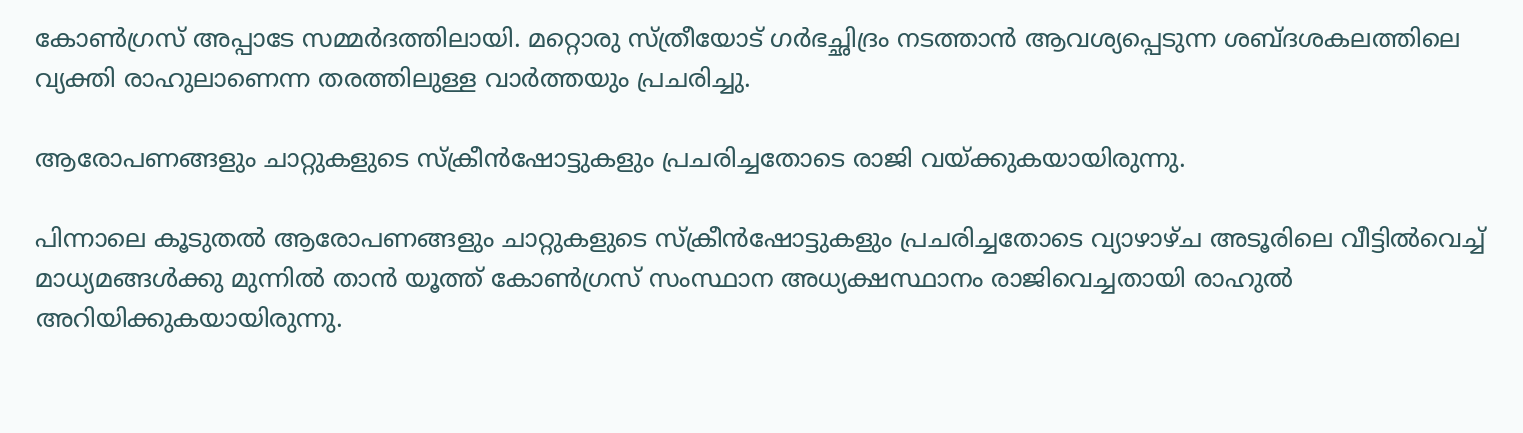കോണ്‍ഗ്രസ് അപ്പാടേ സമ്മര്‍ദത്തിലായി. മറ്റൊരു സ്ത്രീയോട് ഗര്‍ഭച്ഛിദ്രം നടത്താന്‍ ആവശ്യപ്പെടുന്ന ശബ്ദശകലത്തിലെ വ്യക്തി രാഹുലാണെന്ന തരത്തിലുള്ള വാര്‍ത്തയും പ്രചരിച്ചു.

ആരോപണങ്ങളും ചാറ്റുകളുടെ സ്‌ക്രീന്‍ഷോട്ടുകളും പ്രചരിച്ചതോടെ രാജി വയ്ക്കുകയായിരുന്നു.

പിന്നാലെ കൂടുതല്‍ ആരോപണങ്ങളും ചാറ്റുകളുടെ സ്‌ക്രീന്‍ഷോട്ടുകളും പ്രചരിച്ചതോടെ വ്യാഴാഴ്ച അടൂരിലെ വീട്ടില്‍വെച്ച് മാധ്യമങ്ങള്‍ക്കു മുന്നില്‍ താന്‍ യൂത്ത് കോണ്‍ഗ്രസ് സംസ്ഥാന അധ്യക്ഷസ്ഥാനം രാജിവെച്ചതായി രാഹുല്‍ അറിയിക്കുകയായിരുന്നു.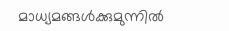മാധ്യമങ്ങള്‍ക്കുമുന്നില്‍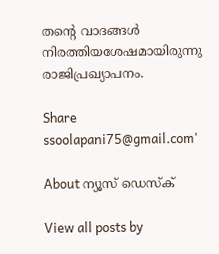തന്റെ വാദങ്ങള്‍ നിരത്തിയശേഷമായിരുന്നു രാജിപ്രഖ്യാപനം.

Share
ssoolapani75@gmail.com'

About ന്യൂസ് ഡെസ്ക്

View all posts by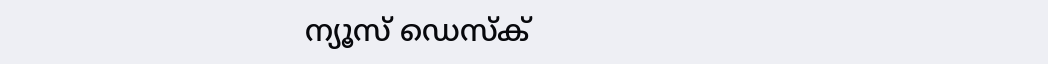ന്യൂസ് ഡെസ്ക്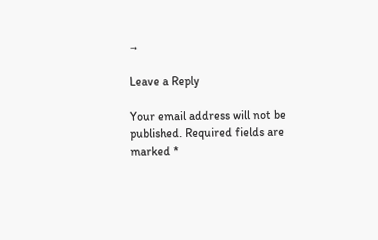→

Leave a Reply

Your email address will not be published. Required fields are marked *